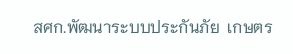สศก.พัฒนาระบบประกันภัย  เกษตร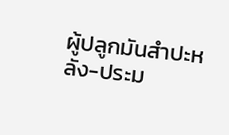ผู้ปลูกมันสำปะหลัง-ประม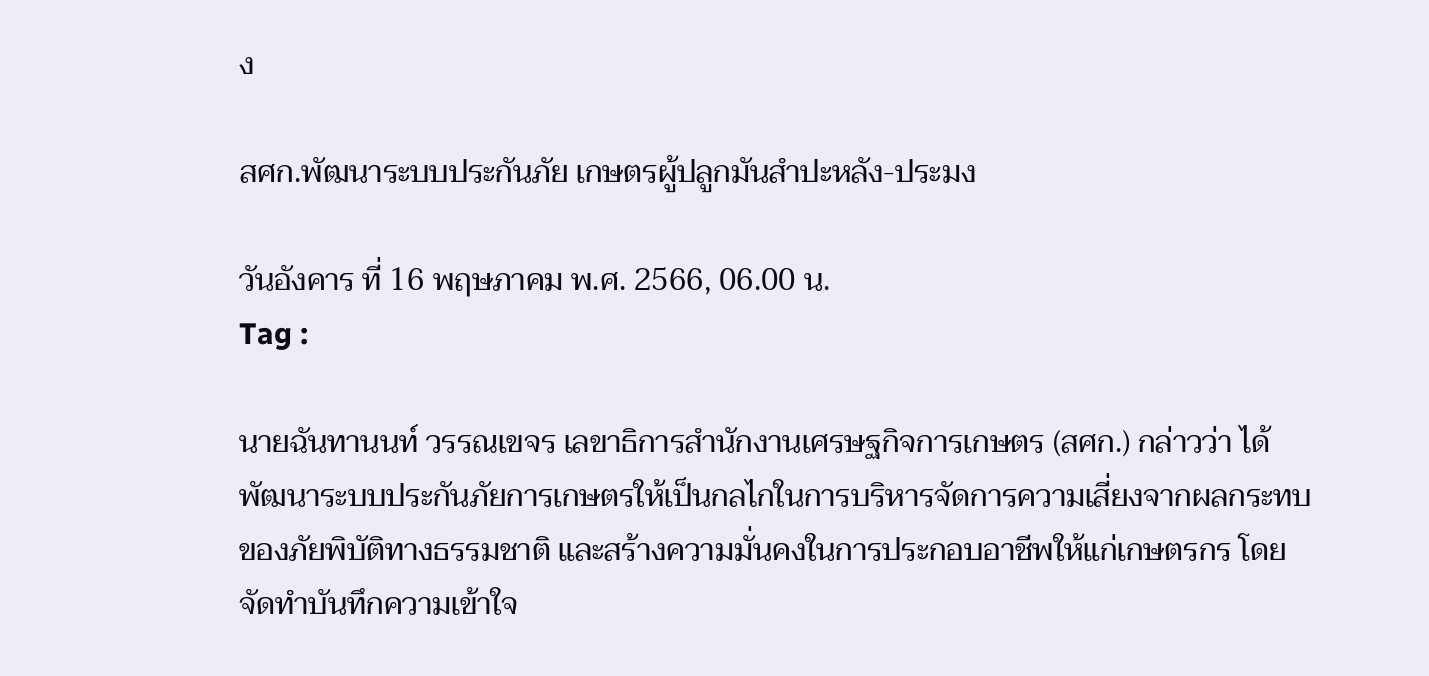ง

สศก.พัฒนาระบบประกันภัย เกษตรผู้ปลูกมันสำปะหลัง-ประมง

วันอังคาร ที่ 16 พฤษภาคม พ.ศ. 2566, 06.00 น.
Tag :

นายฉันทานนท์ วรรณเขจร เลขาธิการสำนักงานเศรษฐกิจการเกษตร (สศก.) กล่าวว่า ได้พัฒนาระบบประกันภัยการเกษตรให้เป็นกลไกในการบริหารจัดการความเสี่ยงจากผลกระทบของภัยพิบัติทางธรรมชาติ และสร้างความมั่นคงในการประกอบอาชีพให้แก่เกษตรกร โดยจัดทำบันทึกความเข้าใจ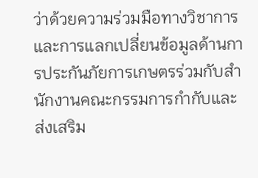ว่าด้วยความร่วมมือทางวิชาการและการแลกเปลี่ยนข้อมูลด้านการประกันภัยการเกษตรร่วมกับสำนักงานคณะกรรมการกำกับและส่งเสริม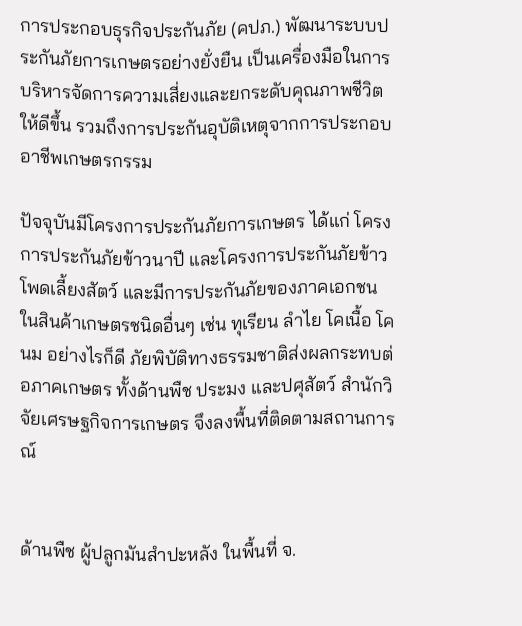การประกอบธุรกิจประกันภัย (คปภ.) พัฒนาระบบประกันภัยการเกษตรอย่างยั่งยืน เป็นเครื่องมือในการบริหารจัดการความเสี่ยงและยกระดับคุณภาพชีวิตให้ดีขึ้น รวมถึงการประกันอุบัติเหตุจากการประกอบอาชีพเกษตรกรรม

ปัจจุบันมีโครงการประกันภัยการเกษตร ได้แก่ โครงการประกันภัยข้าวนาปี และโครงการประกันภัยข้าวโพดเลี้ยงสัตว์ และมีการประกันภัยของภาคเอกชน ในสินค้าเกษตรชนิดอื่นๆ เช่น ทุเรียน ลำไย โคเนื้อ โคนม อย่างไรก็ดี ภัยพิบัติทางธรรมชาติส่งผลกระทบต่อภาคเกษตร ทั้งด้านพืช ประมง และปศุสัตว์ สำนักวิจัยเศรษฐกิจการเกษตร จึงลงพื้นที่ติดตามสถานการณ์


ด้านพืช ผู้ปลูกมันสำปะหลัง ในพื้นที่ จ.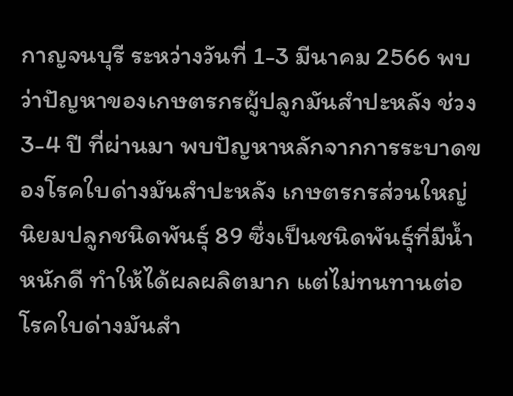กาญจนบุรี ระหว่างวันที่ 1-3 มีนาคม 2566 พบว่าปัญหาของเกษตรกรผู้ปลูกมันสำปะหลัง ช่วง 3-4 ปี ที่ผ่านมา พบปัญหาหลักจากการระบาดของโรคใบด่างมันสำปะหลัง เกษตรกรส่วนใหญ่นิยมปลูกชนิดพันธุ์ 89 ซึ่งเป็นชนิดพันธุ์ที่มีน้ำหนักดี ทำให้ได้ผลผลิตมาก แต่ไม่ทนทานต่อโรคใบด่างมันสำ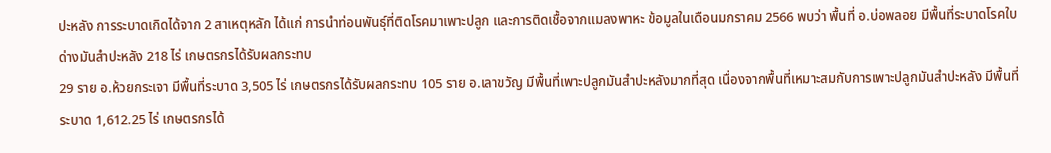ปะหลัง การระบาดเกิดได้จาก 2 สาเหตุหลัก ได้แก่ การนำท่อนพันธุ์ที่ติดโรคมาเพาะปลูก และการติดเชื้อจากแมลงพาหะ ข้อมูลในเดือนมกราคม 2566 พบว่า พื้นที่ อ.บ่อพลอย มีพื้นที่ระบาดโรคใบด่างมันสำปะหลัง 218 ไร่ เกษตรกรได้รับผลกระทบ
29 ราย อ.ห้วยกระเจา มีพื้นที่ระบาด 3,505 ไร่ เกษตรกรได้รับผลกระทบ 105 ราย อ.เลาขวัญ มีพื้นที่เพาะปลูกมันสำปะหลังมากที่สุด เนื่องจากพื้นที่เหมาะสมกับการเพาะปลูกมันสำปะหลัง มีพื้นที่ระบาด 1,612.25 ไร่ เกษตรกรได้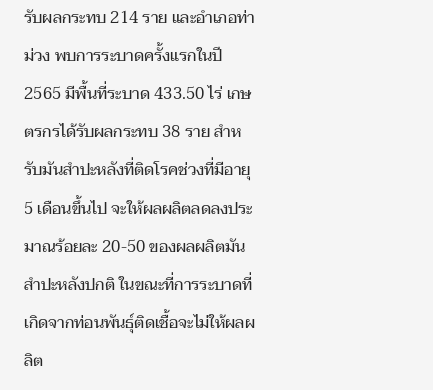รับผลกระทบ 214 ราย และอำเภอท่าม่วง พบการระบาดครั้งแรกในปี 2565 มีพื้นที่ระบาด 433.50 ไร่ เกษตรกรได้รับผลกระทบ 38 ราย สำหรับมันสำปะหลังที่ติดโรคช่วงที่มีอายุ 5 เดือนขึ้นไป จะให้ผลผลิตลดลงประมาณร้อยละ 20-50 ของผลผลิตมันสำปะหลังปกติ ในขณะที่การระบาดที่เกิดจากท่อนพันธุ์ติดเชื้อจะไม่ให้ผลผลิต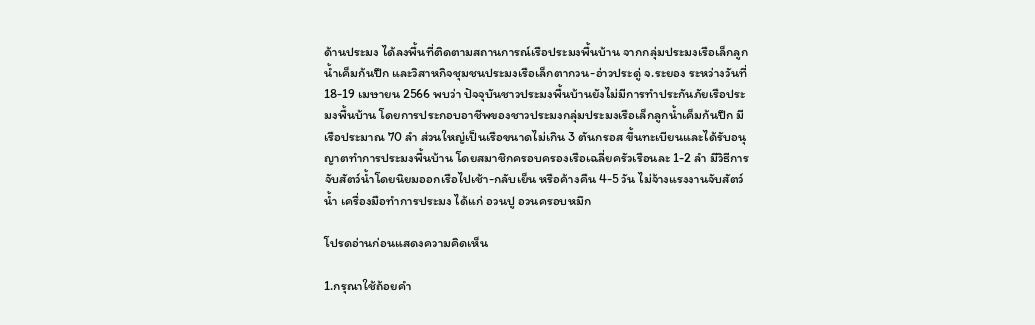ด้านประมง ได้ลงพื้นที่ติดตามสถานการณ์เรือประมงพื้นบ้าน จากกลุ่มประมงเรือเล็กลูกน้ำเค็มก้นปึก และวิสาหกิจชุมชนประมงเรือเล็กตากวน-อ่าวประดู่ จ.ระยอง ระหว่างวันที่ 18-19 เมษายน 2566 พบว่า ปัจจุบันชาวประมงพื้นบ้านยังไม่มีการทำประกันภัยเรือประมงพื้นบ้าน โดยการประกอบอาชีพของชาวประมงกลุ่มประมงเรือเล็กลูกน้ำเค็มก้นปึก มีเรือประมาณ 70 ลำ ส่วนใหญ่เป็นเรือขนาดไม่เกิน 3 ตันกรอส ขึ้นทะเบียนและได้รับอนุญาตทำการประมงพื้นบ้าน โดยสมาชิกครอบครองเรือเฉลี่ยครัวเรือนละ 1-2 ลำ มีวิธีการจับสัตว์น้ำโดยนิยมออกเรือไปเช้า-กลับเย็น หรือค้างคืน 4-5 วัน ไม่จ้างแรงงานจับสัตว์น้ำ เครื่องมือทำการประมง ได้แก่ อวนปู อวนครอบหมึก

โปรดอ่านก่อนแสดงความคิดเห็น

1.กรุณาใช้ถ้อยคำ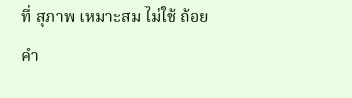ที่ สุภาพ เหมาะสม ไม่ใช้ ถ้อยคำ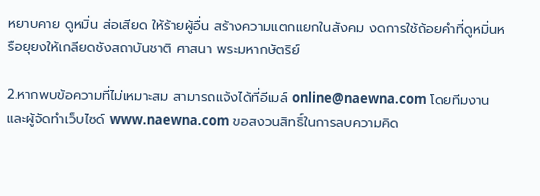หยาบคาย ดูหมิ่น ส่อเสียด ให้ร้ายผู้อื่น สร้างความแตกแยกในสังคม งดการใช้ถ้อยคำที่ดูหมิ่นหรือยุยงให้เกลียดชังสถาบันชาติ ศาสนา พระมหากษัตริย์

2.หากพบข้อความที่ไม่เหมาะสม สามารถแจ้งได้ที่อีเมล์ online@naewna.com โดยทีมงานและผู้จัดทำเว็บไซด์ www.naewna.com ขอสงวนสิทธิ์ในการลบความคิด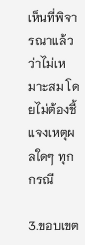เห็นที่พิจารณาแล้วว่าไม่เหมาะสม โดยไม่ต้องชี้แจงเหตุผลใดๆ ทุกกรณี

3.ขอบเขต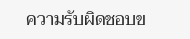ความรับผิดชอบข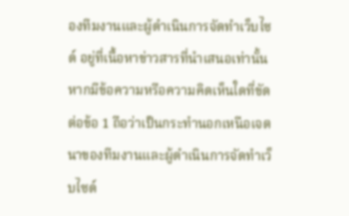องทีมงานและผู้ดำเนินการจัดทำเว็บไซด์ อยู่ที่เนื้อหาข่าวสารที่นำเสนอเท่านั้น หากมีข้อความหรือความคิดเห็นใดที่ขัดต่อข้อ 1 ถือว่าเป็นกระทำนอกเหนือเจตนาของทีมงานและผู้ดำเนินการจัดทำเว็บไซด์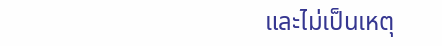และไม่เป็นเหตุ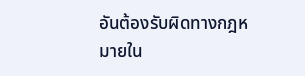อันต้องรับผิดทางกฎหมายใน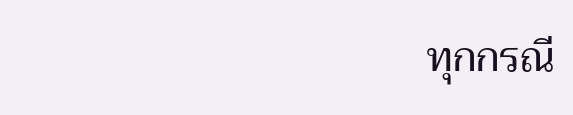ทุกกรณี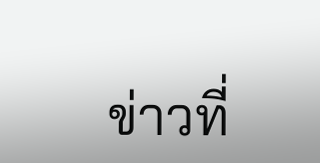ข่าวที่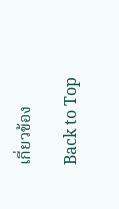เกี่ยวข้อง

Back to Top